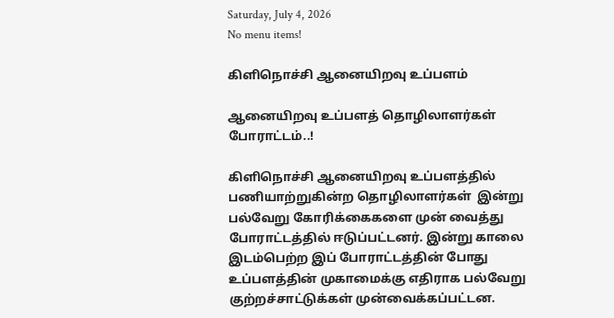Saturday, July 4, 2026
No menu items!

கிளிநொச்சி ஆனையிறவு உப்பளம்

ஆனையிறவு உப்பளத் தொழிலாளர்கள் போராட்டம்..!

கிளிநொச்சி ஆனையிறவு உப்பளத்தில்  பணியாற்றுகின்ற தொழிலாளர்கள்  இன்று பல்வேறு கோரிக்கைகளை முன் வைத்து  போராட்டத்தில் ஈடுப்பட்டனர். இன்று காலை இடம்பெற்ற இப் போராட்டத்தின் போது உப்பளத்தின் முகாமைக்கு எதிராக பல்வேறு குற்றச்சாட்டுக்கள் முன்வைக்கப்பட்டன.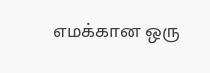எமக்கான ஒரு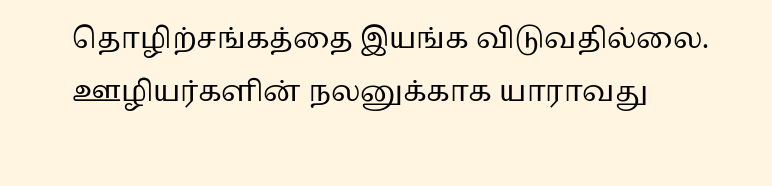தொழிற்சங்கத்தை இயங்க விடுவதில்லை. ஊழியர்களின் நலனுக்காக யாராவது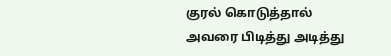குரல் கொடுத்தால் அவரை பிடித்து அடித்து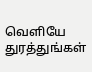வெளியே துரத்துங்கள்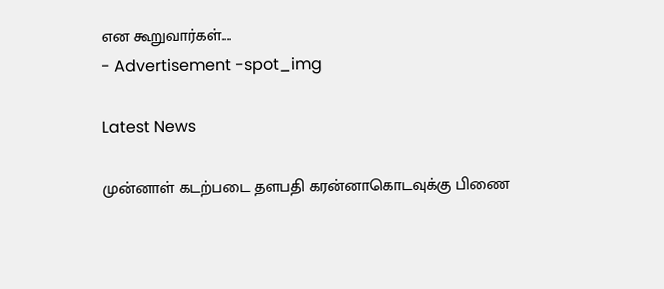என கூறுவார்கள்....
- Advertisement -spot_img

Latest News

முன்னாள் கடற்படை தளபதி கரன்னாகொடவுக்கு பிணை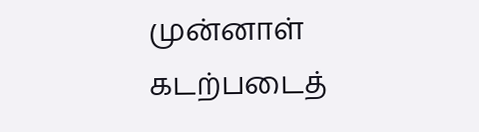முன்னாள் கடற்படைத்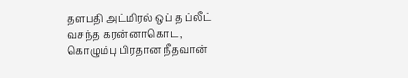தளபதி அட்மிரல் ஒப் த ப்லீட் வசந்த கரன்னாகொட, கொழும்பு பிரதான நீதவான்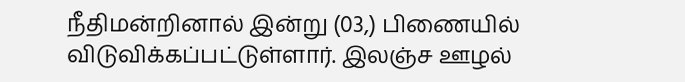நீதிமன்றினால் இன்று (03,) பிணையில் விடுவிக்கப்பட்டுள்ளார். இலஞ்ச ஊழல்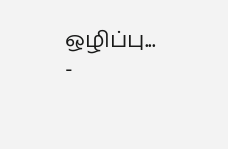ஒழிப்பு...
-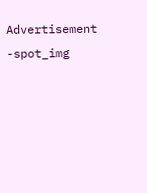Advertisement -spot_img